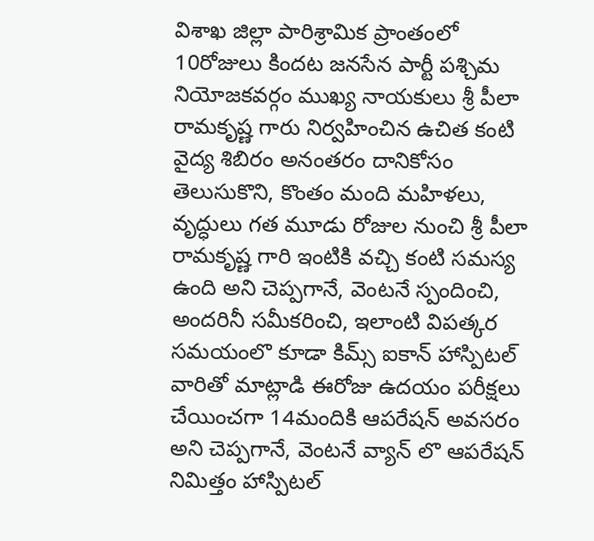విశాఖ జిల్లా పారిశ్రామిక ప్రాంతంలో 10రోజులు కిందట జనసేన పార్టీ పశ్చిమ నియోజకవర్గం ముఖ్య నాయకులు శ్రీ పీలా రామకృష్ణ గారు నిర్వహించిన ఉచిత కంటి వైద్య శిబిరం అనంతరం దానికోసం తెలుసుకొని, కొంతం మంది మహిళలు, వృద్ధులు గత మూడు రోజుల నుంచి శ్రీ పీలా రామకృష్ణ గారి ఇంటికి వచ్చి కంటి సమస్య ఉంది అని చెప్పగానే, వెంటనే స్పందించి, అందరినీ సమీకరించి, ఇలాంటి విపత్కర సమయంలొ కూడా కిమ్స్ ఐకాన్ హాస్పిటల్ వారితో మాట్లాడి ఈరోజు ఉదయం పరీక్షలు చేయించగా 14మందికి ఆపరేషన్ అవసరం అని చెప్పగానే, వెంటనే వ్యాన్ లొ ఆపరేషన్ నిమిత్తం హాస్పిటల్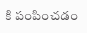కి పంపించడం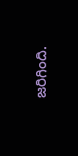జరిగింది.